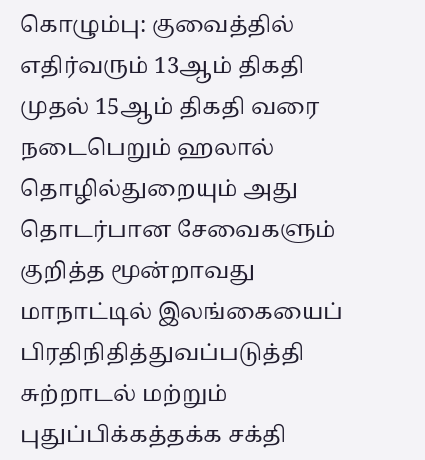கொழும்பு: குவைத்தில் எதிர்வரும் 13ஆம் திகதி முதல் 15ஆம் திகதி வரை நடைபெறும் ஹலால் தொழில்துறையும் அது தொடர்பான சேவைகளும் குறித்த மூன்றாவது மாநாட்டில் இலங்கையைப் பிரதிநிதித்துவப்படுத்தி சுற்றாடல் மற்றும் புதுப்பிக்கத்தக்க சக்தி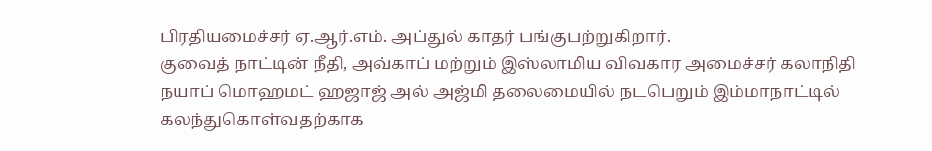பிரதியமைச்சர் ஏ.ஆர்.எம். அப்துல் காதர் பங்குபற்றுகிறார்.
குவைத் நாட்டின் நீதி, அவ்காப் மற்றும் இஸ்லாமிய விவகார அமைச்சர் கலாநிதி நயாப் மொஹமட் ஹஜாஜ் அல் அஜ்மி தலைமையில் நடபெறும் இம்மாநாட்டில் கலந்துகொள்வதற்காக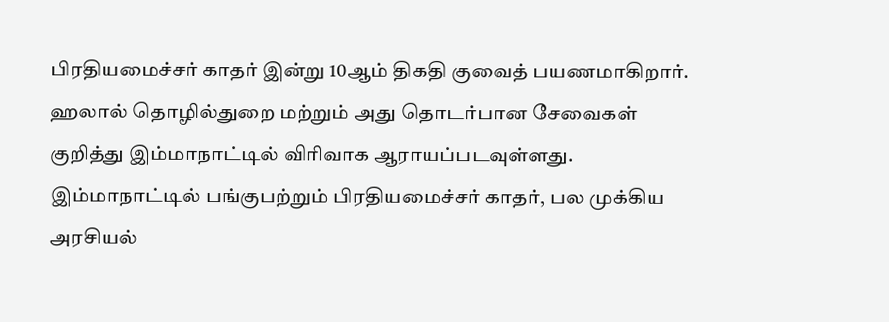பிரதியமைச்சர் காதர் இன்று 10ஆம் திகதி குவைத் பயணமாகிறார்.
ஹலால் தொழில்துறை மற்றும் அது தொடர்பான சேவைகள் குறித்து இம்மாநாட்டில் விரிவாக ஆராயப்படவுள்ளது. இம்மாநாட்டில் பங்குபற்றும் பிரதியமைச்சர் காதர், பல முக்கிய அரசியல்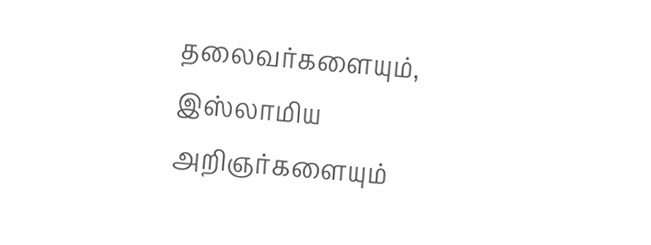தலைவர்களையும், இஸ்லாமிய அறிஞர்களையும்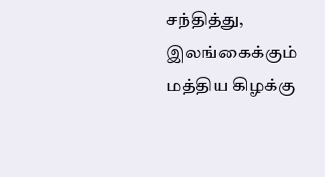சந்தித்து, இலங்கைக்கும் மத்திய கிழக்கு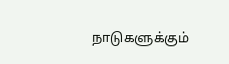நாடுகளுக்கும்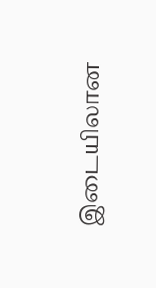இடையிலான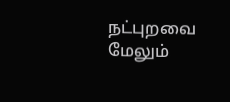நட்புறவை மேலும்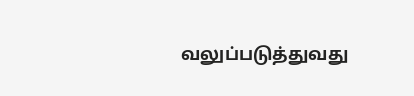வலுப்படுத்துவது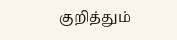குறித்தும்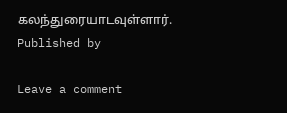கலந்துரையாடவுள்ளார்.
Published by

Leave a comment